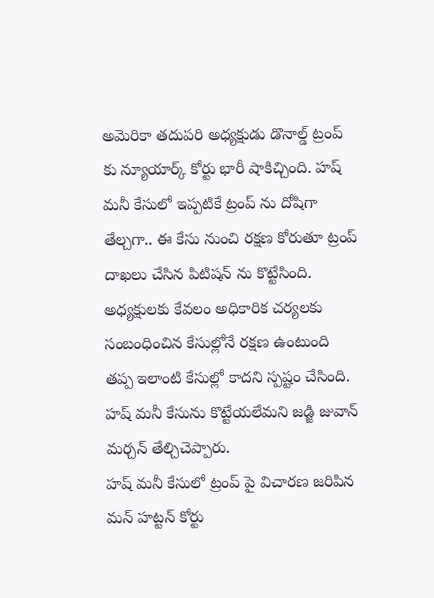అమెరికా తదుపరి అధ్యక్షుడు డొనాల్డ్ ట్రంప్ కు న్యూయార్క్ కోర్టు భారీ షాకిచ్చింది. హష్ మనీ కేసులో ఇప్పటికే ట్రంప్ ను దోషిగా తేల్చగా.. ఈ కేసు నుంచి రక్షణ కోరుతూ ట్రంప్ దాఖలు చేసిన పిటిషన్ ను కొట్టేసింది. అధ్యక్షులకు కేవలం అధికారిక చర్యలకు సంబంధించిన కేసుల్లోనే రక్షణ ఉంటుంది తప్ప ఇలాంటి కేసుల్లో కాదని స్పష్టం చేసింది. హష్ మనీ కేసును కొట్టేయలేమని జడ్జి జువాన్ మర్చన్ తేల్చిచెప్పారు.
హష్ మనీ కేసులో ట్రంప్ పై విచారణ జరిపిన మన్ హట్టన్ కోర్టు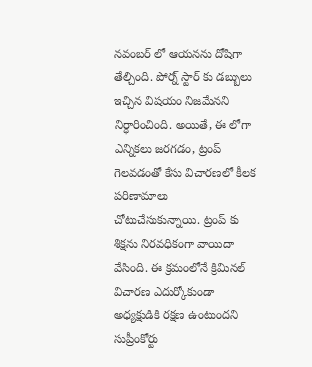నవంబర్ లో ఆయనను దోషిగా తేల్చింది. పోర్న్ స్టార్ కు డబ్బులు ఇచ్చిన విషయం నిజమేనని నిర్ధారించింది. అయితే, ఈ లోగా ఎన్నికలు జరగడం, ట్రంప్ గెలవడంతో కేసు విచారణలో కీలక పరిణామాలు చోటుచేసుకున్నాయి. ట్రంప్ కు శిక్షను నిరవధికంగా వాయిదా వేసింది. ఈ క్రమంలోనే క్రిమినల్ విచారణ ఎదుర్కోకుండా అధ్యక్షుడికి రక్షణ ఉంటుందని సుప్రీంకోర్టు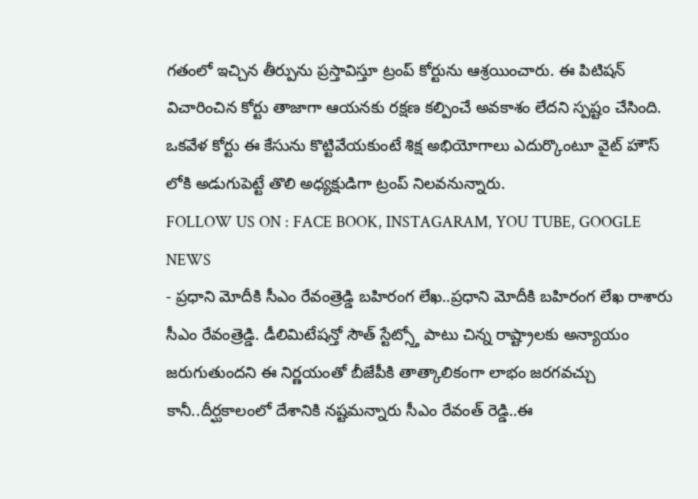గతంలో ఇచ్చిన తీర్పును ప్రస్తావిస్తూ ట్రంప్ కోర్టును ఆశ్రయించారు. ఈ పిటిషన్ విచారించిన కోర్టు తాజాగా ఆయనకు రక్షణ కల్పించే అవకాశం లేదని స్పష్టం చేసింది. ఒకవేళ కోర్టు ఈ కేసును కొట్టివేయకుంటే శిక్ష అభియోగాలు ఎదుర్కొంటూ వైట్ హౌస్ లోకి అడుగుపెట్టే తొలి అధ్యక్షుడిగా ట్రంప్ నిలవనున్నారు.
FOLLOW US ON : FACE BOOK, INSTAGARAM, YOU TUBE, GOOGLE NEWS
- ప్రధాని మోదీకి సీఎం రేవంత్రెడ్డి బహిరంగ లేఖ..ప్రధాని మోదీకి బహిరంగ లేఖ రాశారు సీఎం రేవంత్రెడ్డి. డీలిమిటేషన్తో సౌత్ స్టేట్స్తో పాటు చిన్న రాష్ట్రాలకు అన్యాయం జరుగుతుందని ఈ నిర్ణయంతో బీజేపీకి తాత్కాలికంగా లాభం జరగవచ్చు కానీ..దీర్ఘకాలంలో దేశానికి నష్టమన్నారు సీఎం రేవంత్ రెడ్డి..ఈ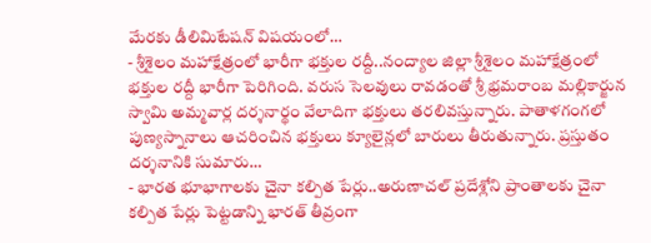మేరకు డీలిమిటేషన్ విషయంలో…
- శ్రీశైలం మహాక్షేత్రంలో భారీగా భక్తుల రద్దీ..నంద్యాల జిల్లా శ్రీశైలం మహాక్షేత్రంలో భక్తుల రద్దీ భారీగా పెరిగింది. వరుస సెలవులు రావడంతో శ్రీ భ్రమరాంబ మల్లికార్జున స్వామి అమ్మవార్ల దర్శనార్థం వేలాదిగా భక్తులు తరలివస్తున్నారు. పాతాళగంగలో పుణ్యస్నానాలు ఆచరించిన భక్తులు క్యూలైన్లలో బారులు తీరుతున్నారు. ప్రస్తుతం దర్శనానికి సుమారు…
- భారత భూభాగాలకు చైనా కల్పిత పేర్లు..అరుణాచల్ ప్రదేశ్లోని ప్రాంతాలకు చైనా కల్పిత పేర్లు పెట్టడాన్ని భారత్ తీవ్రంగా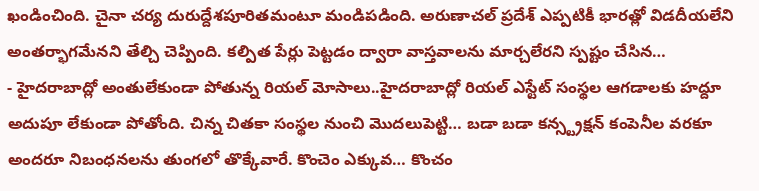ఖండించింది. చైనా చర్య దురుద్దేశపూరితమంటూ మండిపడింది. అరుణాచల్ ప్రదేశ్ ఎప్పటికీ భారత్లో విడదీయలేని అంతర్భాగమేనని తేల్చి చెప్పింది. కల్పిత పేర్లు పెట్టడం ద్వారా వాస్తవాలను మార్చలేరని స్పష్టం చేసిన…
- హైదరాబాద్లో అంతులేకుండా పోతున్న రియల్ మోసాలు..హైదరాబాద్లో రియల్ ఎస్టేట్ సంస్థల ఆగడాలకు హద్దూ అదుపూ లేకుండా పోతోంది. చిన్న చితకా సంస్థల నుంచి మొదలుపెట్టి… బడా బడా కన్స్ట్రక్షన్ కంపెనీల వరకూ అందరూ నిబంధనలను తుంగలో తొక్కేవారే. కొంచెం ఎక్కువ… కొంచం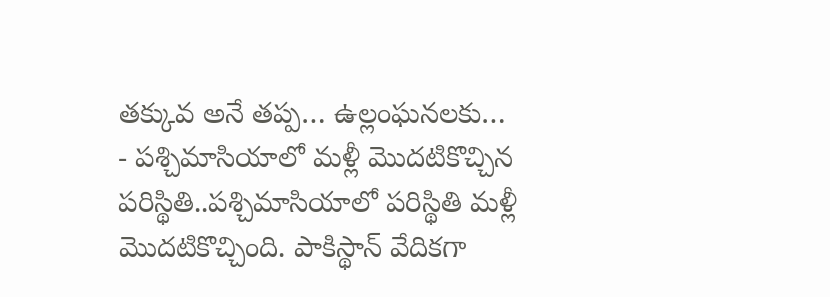తక్కువ అనే తప్ప… ఉల్లంఘనలకు…
- పశ్చిమాసియాలో మళ్లీ మొదటికొచ్చిన పరిస్థితి..పశ్చిమాసియాలో పరిస్థితి మళ్లీ మొదటికొచ్చింది. పాకిస్థాన్ వేదికగా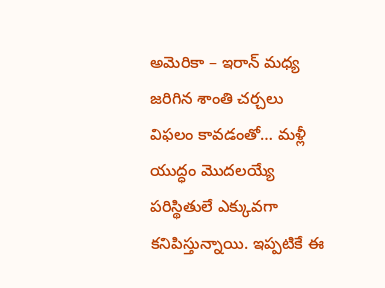అమెరికా – ఇరాన్ మధ్య జరిగిన శాంతి చర్చలు విఫలం కావడంతో… మళ్లీ యుద్ధం మొదలయ్యే పరిస్థితులే ఎక్కువగా కనిపిస్తున్నాయి. ఇప్పటికే ఈ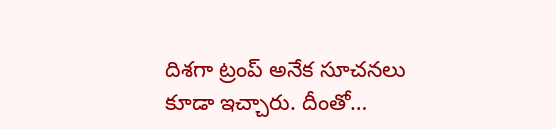దిశగా ట్రంప్ అనేక సూచనలు కూడా ఇచ్చారు. దీంతో…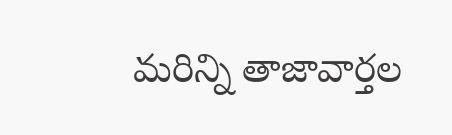మరిన్ని తాజావార్తల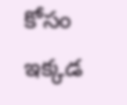కోసం ఇక్కడ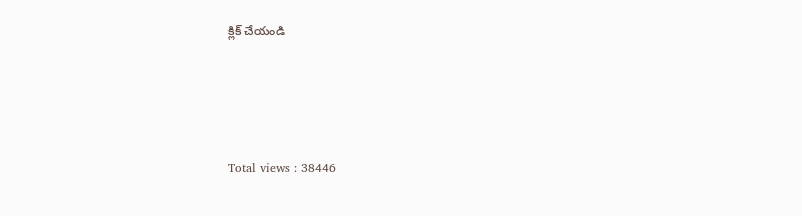క్లిక్ చేయండి




Total views : 38446